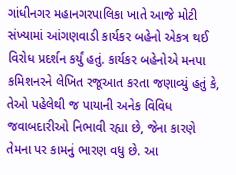ગાંધીનગર મહાનગરપાલિકા ખાતે આજે મોટી સંખ્યામાં આંગણવાડી કાર્યકર બહેનો એકત્ર થઈ વિરોધ પ્રદર્શન કર્યું હતું. કાર્યકર બહેનોએ મનપા કમિશનરને લેખિત રજૂઆત કરતા જણાવ્યું હતું કે, તેઓ પહેલેથી જ પાયાની અનેક વિવિધ જવાબદારીઓ નિભાવી રહ્યા છે, જેના કારણે તેમના પર કામનું ભારણ વધુ છે. આ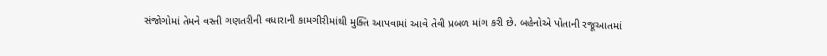સંજોગોમાં તેમને વસ્તી ગણતરીની વધારાની કામગીરીમાંથી મુક્તિ આપવામાં આવે તેવી પ્રબળ માંગ કરી છે. બહેનોએ પોતાની રજૂઆતમાં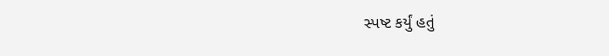સ્પષ્ટ કર્યું હતું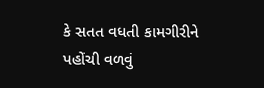કે સતત વધતી કામગીરીને પહોંચી વળવું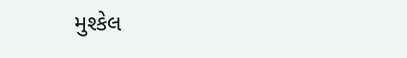મુશ્કેલ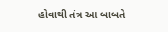હોવાથી તંત્ર આ બાબતે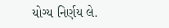યોગ્ય નિર્ણય લે.